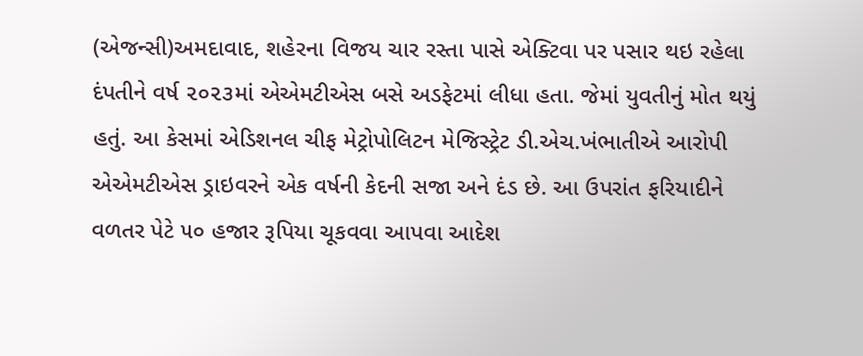(એજન્સી)અમદાવાદ, શહેરના વિજય ચાર રસ્તા પાસે એક્ટિવા પર પસાર થઇ રહેલા દંપતીને વર્ષ ૨૦૨૩માં એએમટીએસ બસે અડફેટમાં લીધા હતા. જેમાં યુવતીનું મોત થયું હતું. આ કેસમાં એડિશનલ ચીફ મેટ્રોપોલિટન મેજિસ્ટ્રેટ ડી.એચ.ખંભાતીએ આરોપી એએમટીએસ ડ્રાઇવરને એક વર્ષની કેદની સજા અને દંડ છે. આ ઉપરાંત ફરિયાદીને વળતર પેટે ૫૦ હજાર રૂપિયા ચૂકવવા આપવા આદેશ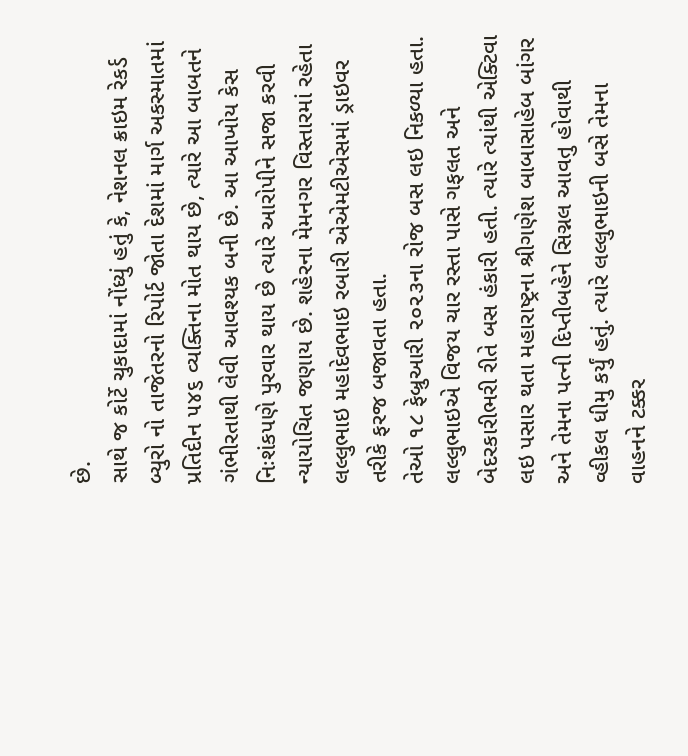છે.
સાથે જ કોર્ટે ચુકાદામાં નોંધ્યું હતું કે, નેશનલ ક્રાઇમ રેકર્ડ બ્યુરો નો તાજેતરનો રિપોર્ટ જોતા દેશમાં માર્ગ અકસ્માતમાં પ્રતિદીન ૫૪૬ વ્યક્તિના મોત થાય છે, ત્યારે આ બાબતને ગંભીરતાથી લેવી આવશ્યક બની છે. આ આખોય કેસ નિઃશંકપણે પુરવાર થાય છે ત્યારે આરોપીને સજા કરવી ન્યાયોચિત જણાય છે. શહેરના મેમનગર વિસ્તારમાં રહેતા લલ્લુભાઇ મહાદેવભાઇ રબારી એએમટીએસમાં ડ્રાઇવર તરીકે ફરજ બજાવતા હતા.
તેઓ ૧૮ ફેબ્રુઆરી ૨૦૨૩ના રોજ બસ લઇ નિકળ્યા હતા. લલ્લુભાઇએ વિજય ચાર રસ્તા પાસે ગફલત અને બેદરકારીભરી રીતે બસ હંકારી હતી. ત્યારે ત્યાંથી એક્ટિવા લઇ પસાર થતા મહારાષ્ટ્રના શ્રીગણેશ બાબાસાહેબ બાંગર અને તેમના પત્ની દિપ્તીબહેને સિગ્નલ આવતુ હોવાથી વ્હીકલ ધીમુ કર્યું હતું. ત્યારે લલ્લુભાઇની બસે તેમના વાહનને ટક્કર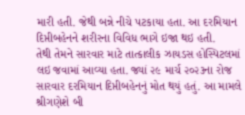મારી હતી. જેથી બન્ને નીચે પટકાયા હતા. આ દરમિયાન દિપ્તીબહેનને શરીરના વિવિધ ભાગે ઇજા થઇ હતી.
તેથી તેમને સારવાર માટે તાત્કાલીક ઝાયડસ હોસ્પિટલમાં લઇ જવામાં આવ્યા હતા. જ્યાં ૨૯ માર્ચ ૨૦૨૩ના રોજ સારવાર દરમિયાન દિપ્તીબહેનનું મોત થયું હતું. આ મામલે શ્રીગણેશે બી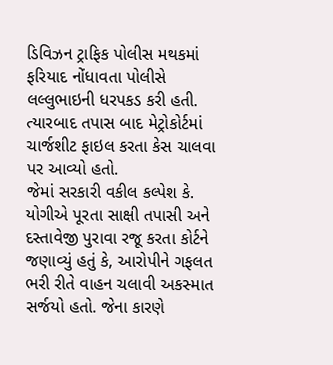ડિવિઝન ટ્રાફિક પોલીસ મથકમાં ફરિયાદ નોંધાવતા પોલીસે લલ્લુભાઇની ધરપકડ કરી હતી. ત્યારબાદ તપાસ બાદ મેટ્રોકોર્ટમાં ચાર્જશીટ ફાઇલ કરતા કેસ ચાલવા પર આવ્યો હતો.
જેમાં સરકારી વકીલ કલ્પેશ કે. યોગીએ પૂરતા સાક્ષી તપાસી અને દસ્તાવેજી પુરાવા રજૂ કરતા કોર્ટને જણાવ્યું હતું કે, આરોપીને ગફલત ભરી રીતે વાહન ચલાવી અકસ્માત સર્જયો હતો. જેના કારણે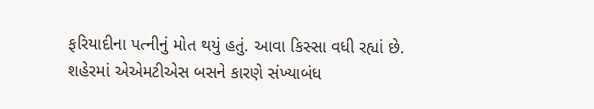ફરિયાદીના પત્નીનું મોત થયું હતું. આવા કિસ્સા વધી રહ્યાં છે.
શહેરમાં એએમટીએસ બસને કારણે સંખ્યાબંધ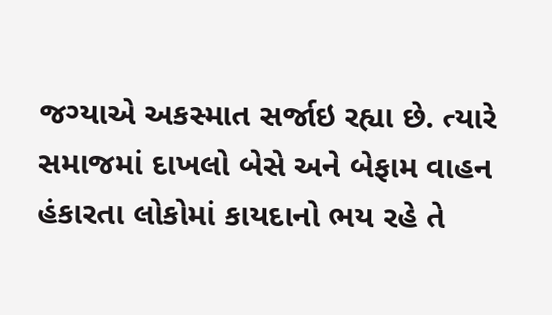જગ્યાએ અકસ્માત સર્જાઇ રહ્યા છે. ત્યારે સમાજમાં દાખલો બેસે અને બેફામ વાહન હંકારતા લોકોમાં કાયદાનો ભય રહે તે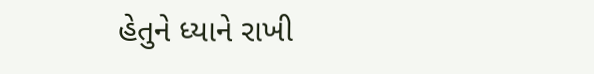હેતુને ધ્યાને રાખી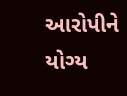આરોપીને યોગ્ય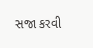સજા કરવી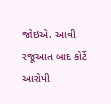જોઇએ. આવી રજૂઆત બાદ કોર્ટે આરોપી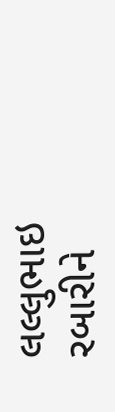લલ્લુભાઇ રબારીને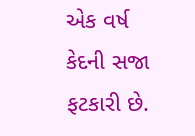એક વર્ષ કેદની સજા ફટકારી છે.